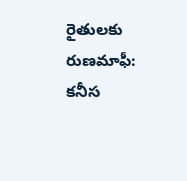రైతులకు రుణమాఫీ: కనీస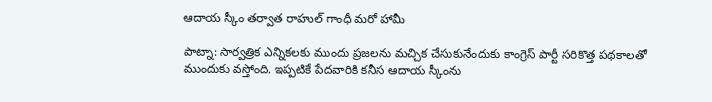ఆదాయ స్కీం తర్వాత రాహుల్ గాంధీ మరో హామీ

పాట్నా: సార్వత్రిక ఎన్నికలకు ముందు ప్రజలను మచ్చిక చేసుకునేందుకు కాంగ్రెస్ పార్టీ సరికొత్త పథకాలతో ముందుకు వస్తోంది. ఇప్పటికే పేదవారికి కనీస ఆదాయ స్కీంను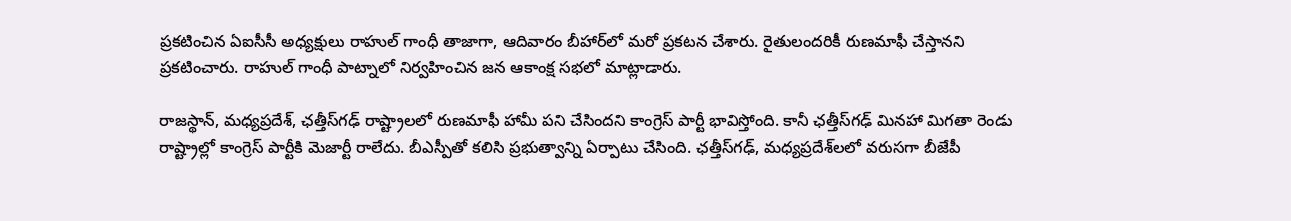ప్రకటించిన ఏఐసీసీ అధ్యక్షులు రాహుల్ గాంధీ తాజాగా, ఆదివారం బీహార్‌లో మరో ప్రకటన చేశారు. రైతులందరికీ రుణమాఫీ చేస్తానని ప్రకటించారు. రాహుల్ గాంధీ పాట్నాలో నిర్వహించిన జన ఆకాంక్ష సభలో మాట్లాడారు.

రాజస్థాన్, మధ్యప్రదేశ్, ఛత్తీస్‌గఢ్ రాష్ట్రాలలో రుణమాఫీ హామీ పని చేసిందని కాంగ్రెస్ పార్టీ భావిస్తోంది. కానీ ఛత్తీస్‌గఢ్ మినహా మిగతా రెండు రాష్ట్రాల్లో కాంగ్రెస్ పార్టీకి మెజార్టీ రాలేదు. బీఎస్పీతో కలిసి ప్రభుత్వాన్ని ఏర్పాటు చేసింది. ఛత్తీస్‌గఢ్, మధ్యప్రదేశ్‌లలో వరుసగా బీజేపీ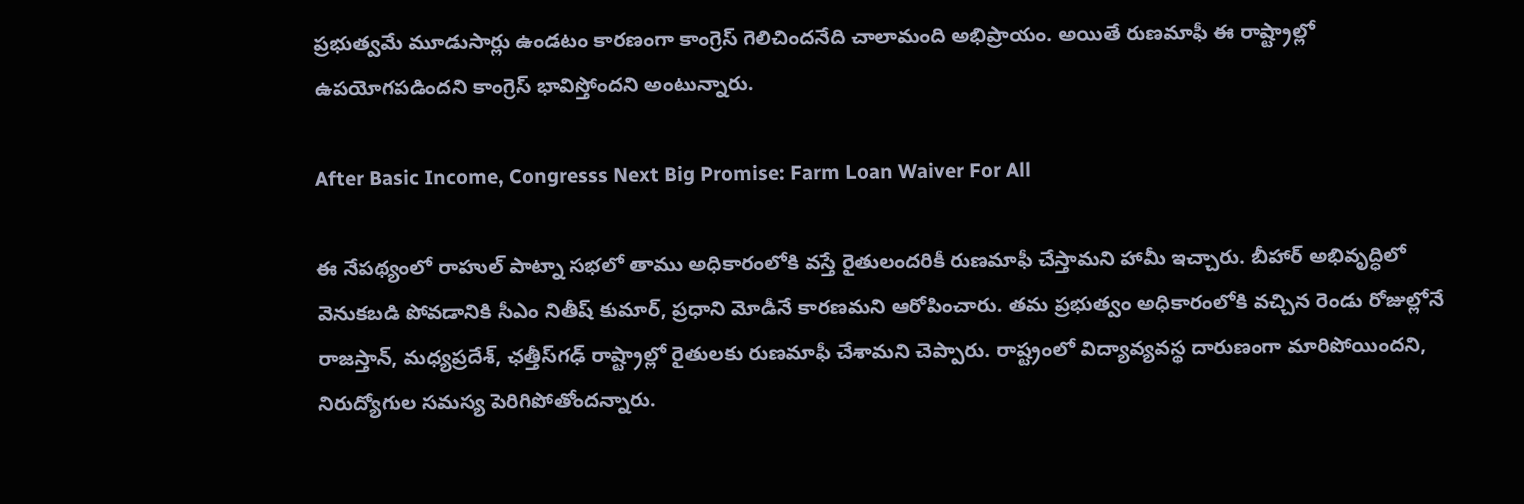ప్రభుత్వమే మూడుసార్లు ఉండటం కారణంగా కాంగ్రెస్ గెలిచిందనేది చాలామంది అభిప్రాయం. అయితే రుణమాఫీ ఈ రాష్ట్రాల్లో ఉపయోగపడిందని కాంగ్రెస్ భావిస్తోందని అంటున్నారు.

After Basic Income, Congresss Next Big Promise: Farm Loan Waiver For All

ఈ నేపథ్యంలో రాహుల్ పాట్నా సభలో తాము అధికారంలోకి వస్తే రైతులందరికీ రుణమాఫీ చేస్తామని హామీ ఇచ్చారు. బీహార్‌ అభివృద్ధిలో వెనుకబడి పోవడానికి సీఎం నితీష్ కుమార్, ప్రధాని మోడీనే కారణమని ఆరోపించారు. తమ ప్రభుత్వం అధికారంలోకి వచ్చిన రెండు రోజుల్లోనే రాజస్తాన్‌, మధ్యప్రదేశ్‌, ఛత్తీస్‌గఢ్‌ రాష్ట్రాల్లో రైతులకు రుణమాఫీ చేశామని చెప్పారు. రాష్ట్రంలో విద్యావ్యవస్థ దారుణంగా మారిపోయిందని, నిరుద్యోగుల సమస్య పెరిగిపోతోందన్నారు.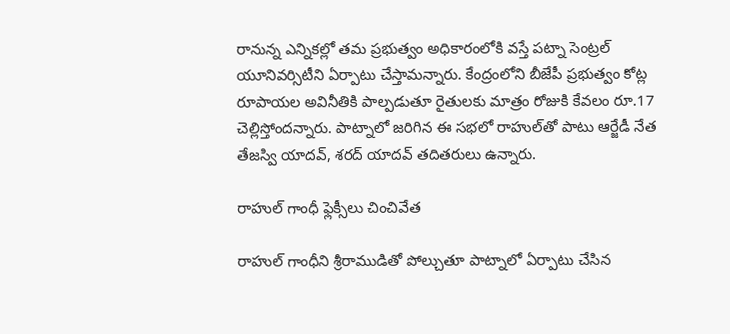రానున్న ఎన్నికల్లో తమ ప్రభుత్వం అధికారంలోకి వస్తే పట్నా సెంట్రల్‌ యూనివర్సిటీని ఏర్పాటు చేస్తామన్నారు. కేంద్రంలోని బీజేపీ ప్రభుత్వం కోట్ల రూపాయల అవినీతికి పాల్పడుతూ రైతులకు మాత్రం రోజుకి కేవలం రూ.17 చెల్లిస్తోందన్నారు. పాట్నాలో జరిగిన ఈ సభలో రాహుల్‌తో పాటు ఆర్జేడీ నేత తేజస్వి యాదవ్, శరద్ యాదవ్ తదితరులు ఉన్నారు.

రాహుల్ గాంధీ ఫ్లెక్సీలు చించివేత

రాహుల్ గాంధీని శ్రీరాముడితో పోల్చుతూ పాట్నాలో ఏర్పాటు చేసిన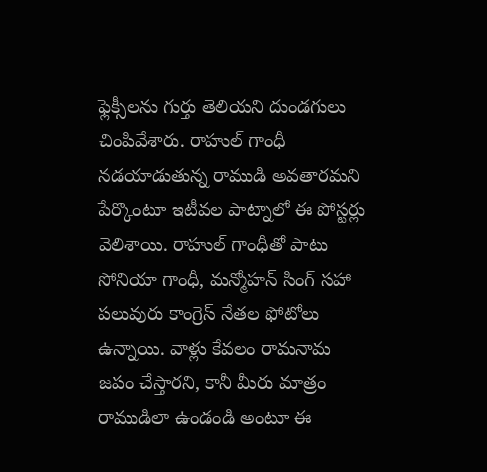ఫ్లెక్సీలను గుర్తు తెలియని దుండగులు చింపివేశారు. రాహుల్ గాంధీ నడయాడుతున్న రాముడి అవతారమని పేర్కొంటూ ఇటీవల పాట్నాలో ఈ పోస్టర్లు వెలిశాయి. రాహుల్ గాంధీతో పాటు సోనియా గాంధీ, మన్మోహన్ సింగ్ సహా పలువురు కాంగ్రెస్ నేతల ఫోటోలు ఉన్నాయి. వాళ్లు కేవలం రామనామ జపం చేస్తారని, కానీ మీరు మాత్రం రాముడిలా ఉండండి అంటూ ఈ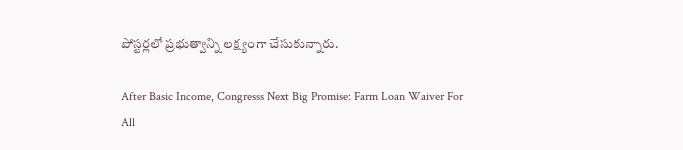పోస్టర్లలో ప్రభుత్వాన్ని లక్ష్యంగా చేసుకున్నారు.

After Basic Income, Congresss Next Big Promise: Farm Loan Waiver For All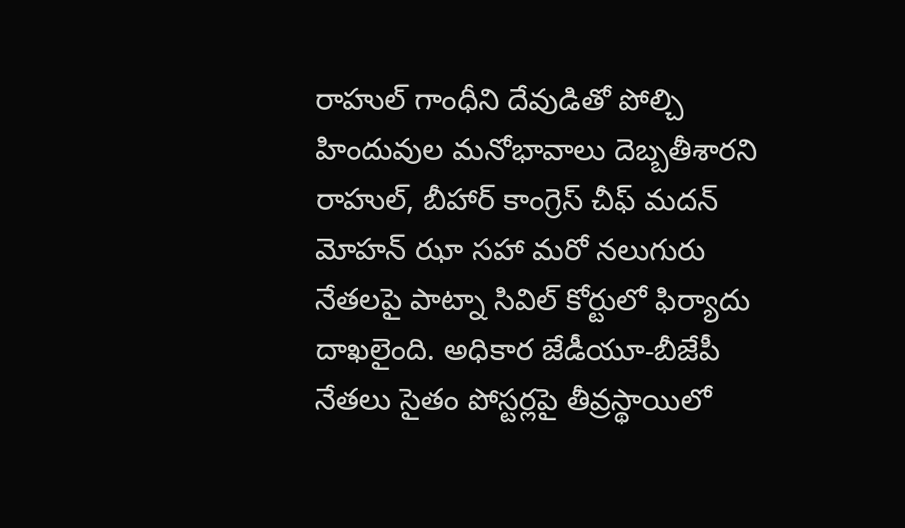రాహుల్ గాంధీని దేవుడితో పోల్చి హిందువుల మనోభావాలు దెబ్బతీశారని రాహుల్, బీహార్ కాంగ్రెస్ చీఫ్ మదన్ మోహన్ ఝా సహా మరో నలుగురు నేతలపై పాట్నా సివిల్ కోర్టులో ఫిర్యాదు దాఖలైంది. అధికార జేడీయూ-బీజేపీ నేతలు సైతం పోస్టర్లపై తీవ్రస్థాయిలో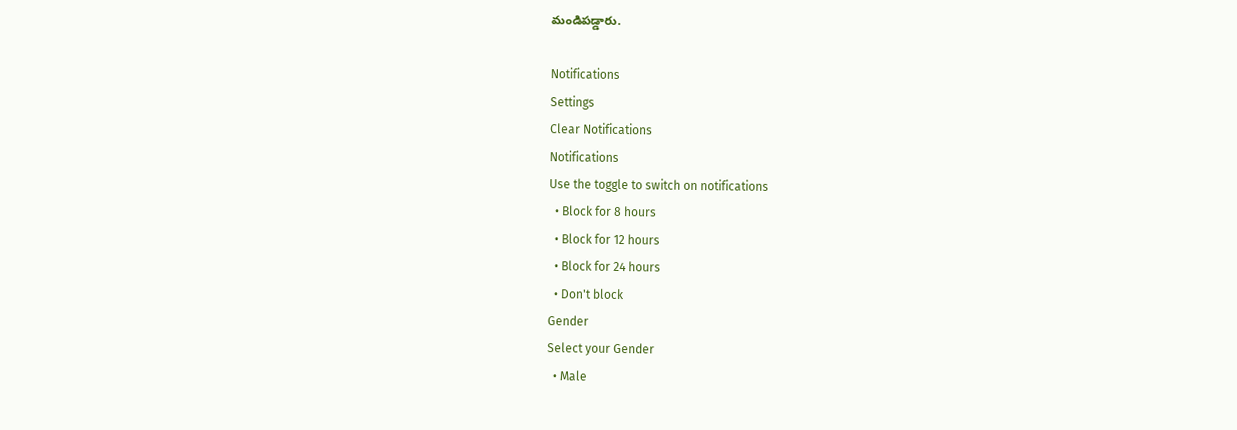మండిపడ్డారు.

Notifications
Settings
Clear Notifications
Notifications
Use the toggle to switch on notifications
  • Block for 8 hours
  • Block for 12 hours
  • Block for 24 hours
  • Don't block
Gender
Select your Gender
  • Male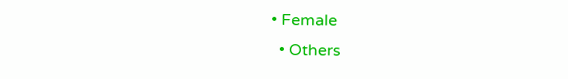• Female
  • Others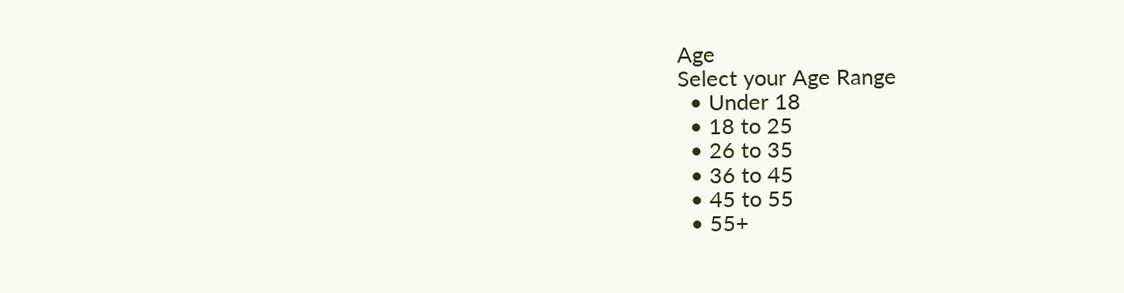Age
Select your Age Range
  • Under 18
  • 18 to 25
  • 26 to 35
  • 36 to 45
  • 45 to 55
  • 55+